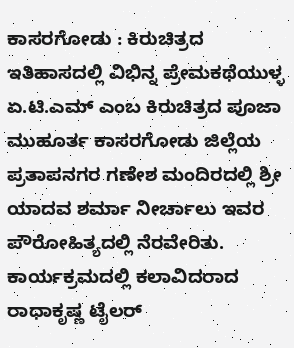ಕಾಸರಗೋಡು : ಕಿರುಚಿತ್ರದ ಇತಿಹಾಸದಲ್ಲಿ ವಿಭಿನ್ನ ಪ್ರೇಮಕಥೆಯುಳ್ಳ ಏ.ಟಿ.ಎಮ್ ಎಂಬ ಕಿರುಚಿತ್ರದ ಪೂಜಾ ಮುಹೂರ್ತ ಕಾಸರಗೋಡು ಜಿಲ್ಲೆಯ ಪ್ರತಾಪನಗರ ಗಣೇಶ ಮಂದಿರದಲ್ಲಿ ಶ್ರೀ ಯಾದವ ಶರ್ಮಾ ನೀರ್ಚಾಲು ಇವರ ಪೌರೋಹಿತ್ಯದಲ್ಲಿ ನೆರವೇರಿತು. ಕಾರ್ಯಕ್ರಮದಲ್ಲಿ ಕಲಾವಿದರಾದ ರಾಧಾಕೃಷ್ಣ ಟೈಲರ್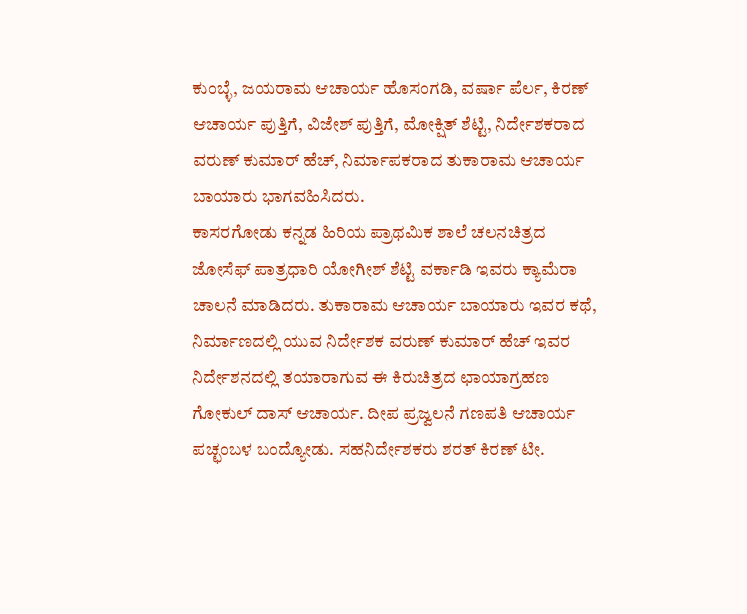ಕುಂಬ್ಳೆ, ಜಯರಾಮ ಆಚಾರ್ಯ ಹೊಸಂಗಡಿ, ವರ್ಷಾ ಪೆರ್ಲ, ಕಿರಣ್ ಆಚಾರ್ಯ ಪುತ್ತಿಗೆ, ವಿಜೇಶ್ ಪುತ್ತಿಗೆ, ಮೋಕ್ಷಿತ್ ಶೆಟ್ಟಿ, ನಿರ್ದೇಶಕರಾದ ವರುಣ್ ಕುಮಾರ್ ಹೆಚ್, ನಿರ್ಮಾಪಕರಾದ ತುಕಾರಾಮ ಆಚಾರ್ಯ ಬಾಯಾರು ಭಾಗವಹಿಸಿದರು.
ಕಾಸರಗೋಡು ಕನ್ನಡ ಹಿರಿಯ ಪ್ರಾಥಮಿಕ ಶಾಲೆ ಚಲನಚಿತ್ರದ ಜೋಸೆಫ್ ಪಾತ್ರಧಾರಿ ಯೋಗೀಶ್ ಶೆಟ್ಟಿ ವರ್ಕಾಡಿ ಇವರು ಕ್ಯಾಮೆರಾ ಚಾಲನೆ ಮಾಡಿದರು. ತುಕಾರಾಮ ಆಚಾರ್ಯ ಬಾಯಾರು ಇವರ ಕಥೆ, ನಿರ್ಮಾಣದಲ್ಲಿ ಯುವ ನಿರ್ದೇಶಕ ವರುಣ್ ಕುಮಾರ್ ಹೆಚ್ ಇವರ ನಿರ್ದೇಶನದಲ್ಲಿ ತಯಾರಾಗುವ ಈ ಕಿರುಚಿತ್ರದ ಛಾಯಾಗ್ರಹಣ ಗೋಕುಲ್ ದಾಸ್ ಆಚಾರ್ಯ. ದೀಪ ಪ್ರಜ್ವಲನೆ ಗಣಪತಿ ಆಚಾರ್ಯ ಪಚ್ಛಂಬಳ ಬಂದ್ಯೋಡು. ಸಹನಿರ್ದೇಶಕರು ಶರತ್ ಕಿರಣ್ ಟೀ.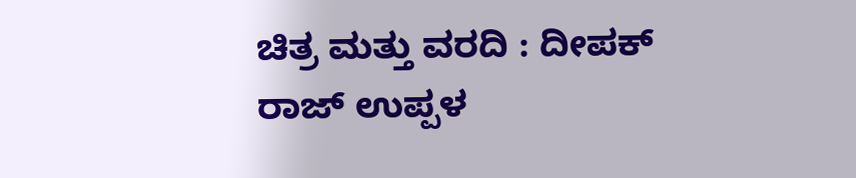ಚಿತ್ರ ಮತ್ತು ವರದಿ : ದೀಪಕ್ ರಾಜ್ ಉಪ್ಪಳ